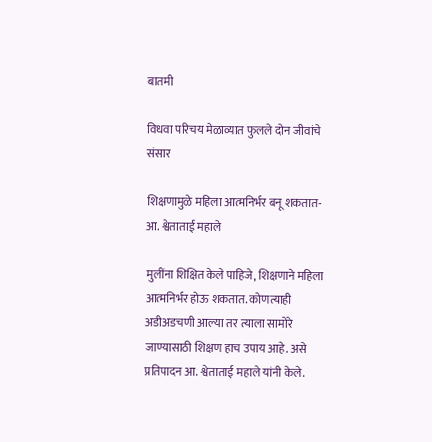बातमी

विधवा परिचय मेळाव्यात फुलले दोन जीवांचे संसार

शिक्षणामुळे महिला आत्मनिर्भर बनू शकतात- आ. श्वेताताई महाले

मुलींना शिक्षित केले पाहिजे, शिक्षणाने महिला आत्मनिर्भर होऊ शकतात. कोणत्याही अडीअडचणी आल्या तर त्याला सामोरे जाण्यासाठी शिक्षण हाच उपाय आहे. असे प्रतिपादन आ. श्वेताताई महाले यांनी केले.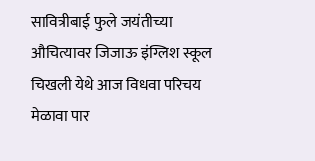सावित्रीबाई फुले जयंतीच्या औचित्यावर जिजाऊ इंग्लिश स्कूल चिखली येथे आज विधवा परिचय मेळावा पार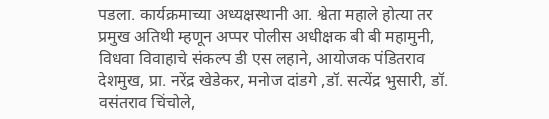पडला. कार्यक्रमाच्या अध्यक्षस्थानी आ. श्वेता महाले होत्या तर प्रमुख अतिथी म्हणून अप्पर पोलीस अधीक्षक बी बी महामुनी, विधवा विवाहाचे संकल्प डी एस लहाने, आयोजक पंडितराव देशमुख, प्रा. नरेंद्र खेडेकर, मनोज दांडगे ,डॉ. सत्येंद्र भुसारी, डॉ. वसंतराव चिंचोले,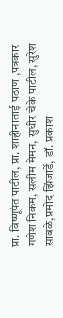प्रा. विष्णूपंत पाटील, प्रा. शाहीनाताई पठाण ,पत्रकार गणेश निकम, सलीम मेमन, सुधीर चेके पाटील, सुरेश साबळे,प्रमोद झिंजार्डे, डॉ. प्रकाश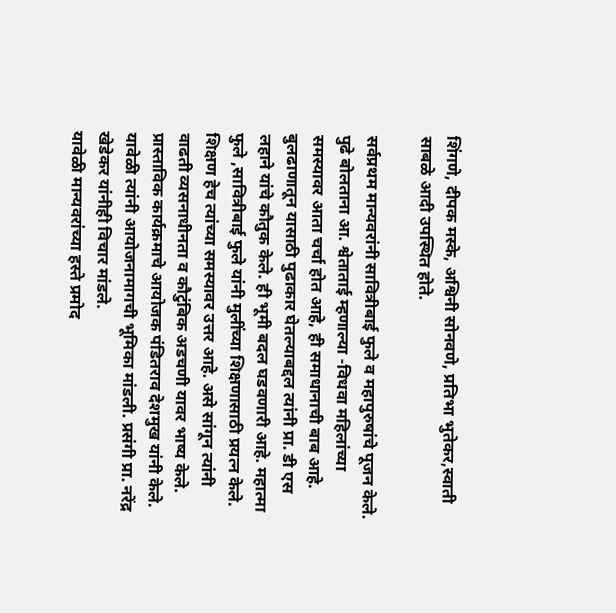शिंगणे, दीपक मस्के, अश्विनी सोनवणे, प्रतिभा भुतेकर,स्वाती साबळे आदी उपस्थित होते.

सर्वप्रथम मान्यवरांनी सावित्रीबाई फुले व महापुरुषांचे पूजन केले. पुढे बोलताना आ. श्वेताताई म्हणाल्या -विधवा महिलांच्या समस्यावर आता चर्चा होत आहे, ही समाधानाची बाब आहे. बुलढाणातून यासाठी पुढाकार घेतल्याबद्दल त्यांनी प्रा. डी एस लहाने यांचे कौतुक केले. ही भूमी बदल घडवणारी आहे. महात्मा फुले ,सावित्रीबाई फुले यांनी मुलींच्या शिक्षणासाठी प्रयत्न केले. शिक्षण हेच त्यांच्या समस्यावर उत्तर आहे. असे सांगून त्यांनी वाढती व्यसनाधीनता व कौटुंबिक अडचणी यावर भाष्य केले. प्रास्ताविक कार्यक्रमाचे आयोजक पंडितराव देशमुख यांनी केले. यावेळी त्यांनी आयोजनामागची भूमिका मांडली. प्रसंगी प्रा. नरेंद्र खेडेकर यांनीही विचार मांडले.
यावेळी मान्यवरांच्या हस्ते प्रमोद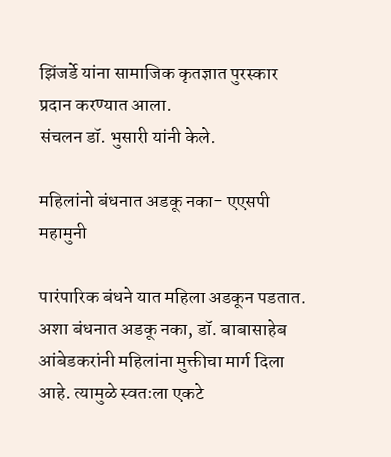झिंजर्डे यांना सामाजिक कृतज्ञात पुरस्कार प्रदान करण्यात आला.
संचलन डॉ. भुसारी यांनी केले.

महिलांनो बंधनात अडकू नका- एएसपी महामुनी

पारंपारिक बंधने यात महिला अडकून पडतात. अशा बंधनात अडकू नका, डॉ. बाबासाहेब आंबेडकरांनी महिलांना मुक्तीचा मार्ग दिला आहे. त्यामुळे स्वतःला एकटे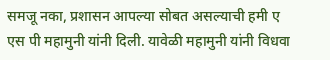समजू नका, प्रशासन आपल्या सोबत असल्याची हमी ए एस पी महामुनी यांनी दिली. यावेळी महामुनी यांनी विधवा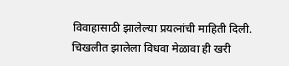विवाहासाठी झालेल्या प्रयत्नांची माहिती दिली. चिखलीत झालेला विधवा मेळावा ही खरी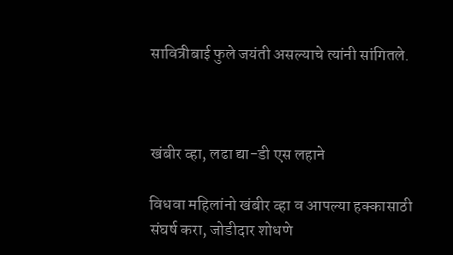सावित्रीबाई फुले जयंती असल्याचे त्यांनी सांगितले.



खंबीर व्हा, लढा द्या-डी एस लहाने

विधवा महिलांनो खंबीर व्हा व आपल्या हक्कासाठी संघर्ष करा, जोडीदार शोधणे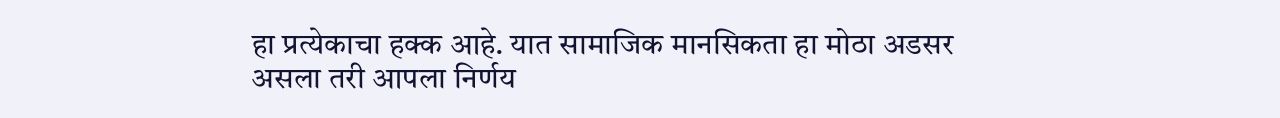हा प्रत्येकाचा हक्क आहे. यात सामाजिक मानसिकता हा मोठा अडसर असला तरी आपला निर्णय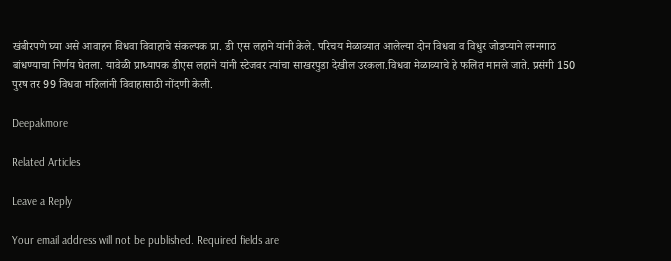खंबीरपणे घ्या असे आवाहन विधवा विवाहाचे संकल्पक प्रा. डी एस लहाने यांनी केले. परिचय मेळाव्यात आलेल्या दोन विधवा व विधुर जोडप्याने लग्नगाठ बांधण्याचा निर्णय घेतला. यावेळी प्राध्यापक डीएस लहाने यांनी स्टेजवर त्यांचा साखरपुडा देखील उरकला.विधवा मेळाव्याचे हे फलित मानले जाते. प्रसंगी 150 पुरष तर 99 विधवा महिलांनी विवाहासाठी नोंदणी केली.

Deepakmore

Related Articles

Leave a Reply

Your email address will not be published. Required fields are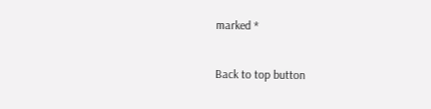marked *

Back to top button